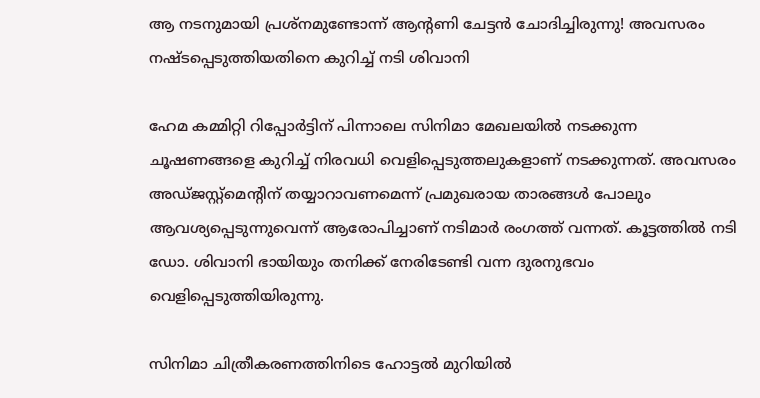ആ നടനുമായി പ്രശ്‌നമുണ്ടോന്ന് ആന്റണി ചേട്ടന്‍ ചോദിച്ചിരുന്നു! അവസരം നഷ്ടപ്പെടുത്തിയതിനെ കുറിച്ച് നടി ശിവാനി

ഹേമ കമ്മിറ്റി റിപ്പോര്‍ട്ടിന് പിന്നാലെ സിനിമാ മേഖലയില്‍ നടക്കുന്ന ചൂഷണങ്ങളെ കുറിച്ച് നിരവധി വെളിപ്പെടുത്തലുകളാണ് നടക്കുന്നത്. അവസരം അഡ്ജസ്റ്റ്‌മെന്റിന് തയ്യാറാവണമെന്ന് പ്രമുഖരായ താരങ്ങള്‍ പോലും ആവശ്യപ്പെടുന്നുവെന്ന് ആരോപിച്ചാണ് നടിമാര്‍ രംഗത്ത് വന്നത്. കൂട്ടത്തില്‍ നടി ഡോ. ശിവാനി ഭായിയും തനിക്ക് നേരിടേണ്ടി വന്ന ദുരനുഭവം വെളിപ്പെടുത്തിയിരുന്നു.

സിനിമാ ചിത്രീകരണത്തിനിടെ ഹോട്ടല്‍ മുറിയില്‍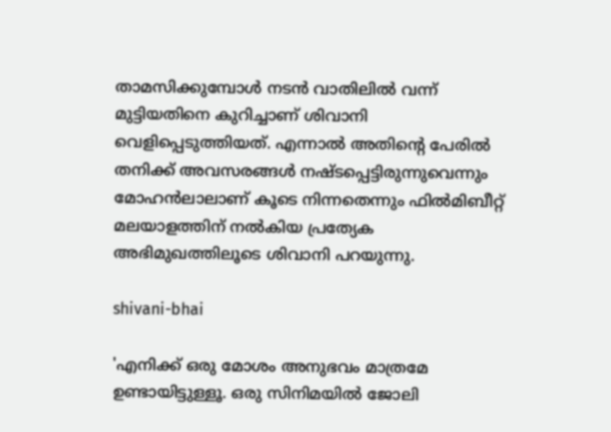താമസിക്കുമ്പോള്‍ നടന്‍ വാതിലില്‍ വന്ന് മുട്ടിയതിനെ കുറിച്ചാണ് ശിവാനി വെളിപ്പെടുത്തിയത്. എന്നാല്‍ അതിന്റെ പേരില്‍ തനിക്ക് അവസരങ്ങള്‍ നഷ്ടപ്പെട്ടിരുന്നുവെന്നും മോഹന്‍ലാലാണ് കൂടെ നിന്നതെന്നും ഫില്‍മിബീറ്റ് മലയാളത്തിന് നല്‍കിയ പ്രത്യേക അഭിമുഖത്തിലൂടെ ശിവാനി പറയുന്നു.

shivani-bhai

'എനിക്ക് ഒരു മോശം അനുഭവം മാത്രമേ ഉണ്ടായിട്ടുള്ളൂ. ഒരു സിനിമയില്‍ ജോലി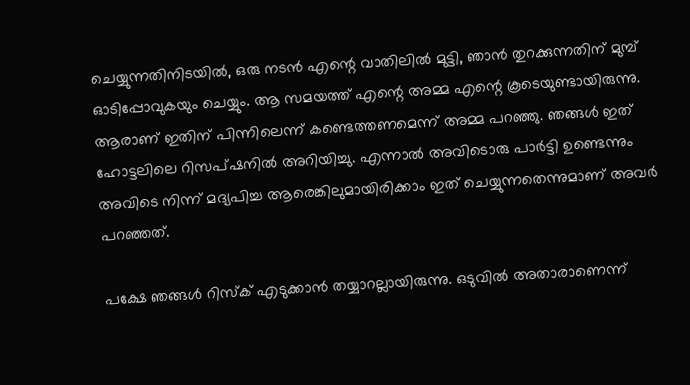ചെയ്യുന്നതിനിടയില്‍, ഒരു നടന്‍ എന്റെ വാതിലില്‍ മുട്ടി, ഞാന്‍ തുറക്കുന്നതിന് മുമ്പ് ഓടിപ്പോവുകയും ചെയ്യും. ആ സമയത്ത് എന്റെ അമ്മ എന്റെ കൂടെയുണ്ടായിരുന്നു. ആരാണ് ഇതിന് പിന്നിലെന്ന് കണ്ടെത്തണമെന്ന് അമ്മ പറഞ്ഞു. ഞങ്ങള്‍ ഇത് ഹോട്ടലിലെ റിസപ്ഷനില്‍ അറിയിച്ചു. എന്നാല്‍ അവിടൊരു പാര്‍ട്ടി ഉണ്ടെന്നും അവിടെ നിന്ന് മദ്യപിച്ച ആരെങ്കിലുമായിരിക്കാം ഇത് ചെയ്യുന്നതെന്നുമാണ് അവര്‍ പറഞ്ഞത്.

പക്ഷേ ഞങ്ങള്‍ റിസ്‌ക് എടുക്കാന്‍ തയ്യാറല്ലായിരുന്നു. ഒടുവില്‍ അതാരാണെന്ന്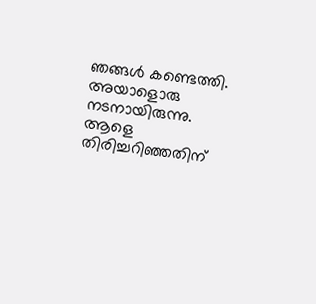ഞങ്ങള്‍ കണ്ടെത്തി. അയാളൊരു നടനായിരുന്നു. ആളെ തിരിച്ചറിഞ്ഞതിന്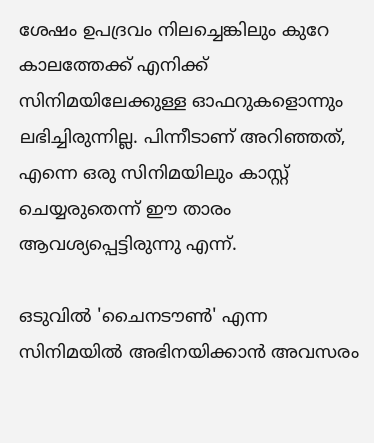ശേഷം ഉപദ്രവം നിലച്ചെങ്കിലും കുറേ കാലത്തേക്ക് എനിക്ക് സിനിമയിലേക്കുള്ള ഓഫറുകളൊന്നും ലഭിച്ചിരുന്നില്ല. പിന്നീടാണ് അറിഞ്ഞത്, എന്നെ ഒരു സിനിമയിലും കാസ്റ്റ് ചെയ്യരുതെന്ന് ഈ താരം ആവശ്യപ്പെട്ടിരുന്നു എന്ന്.

ഒടുവില്‍ 'ചൈനടൗണ്‍' എന്ന സിനിമയില്‍ അഭിനയിക്കാന്‍ അവസരം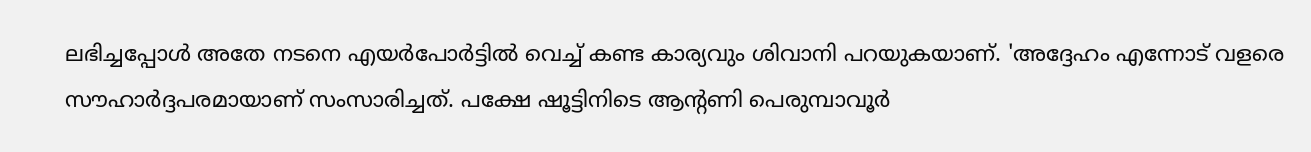ലഭിച്ചപ്പോള്‍ അതേ നടനെ എയര്‍പോര്‍ട്ടില്‍ വെച്ച് കണ്ട കാര്യവും ശിവാനി പറയുകയാണ്. 'അദ്ദേഹം എന്നോട് വളരെ സൗഹാര്‍ദ്ദപരമായാണ് സംസാരിച്ചത്. പക്ഷേ ഷൂട്ടിനിടെ ആന്റണി പെരുമ്പാവൂര്‍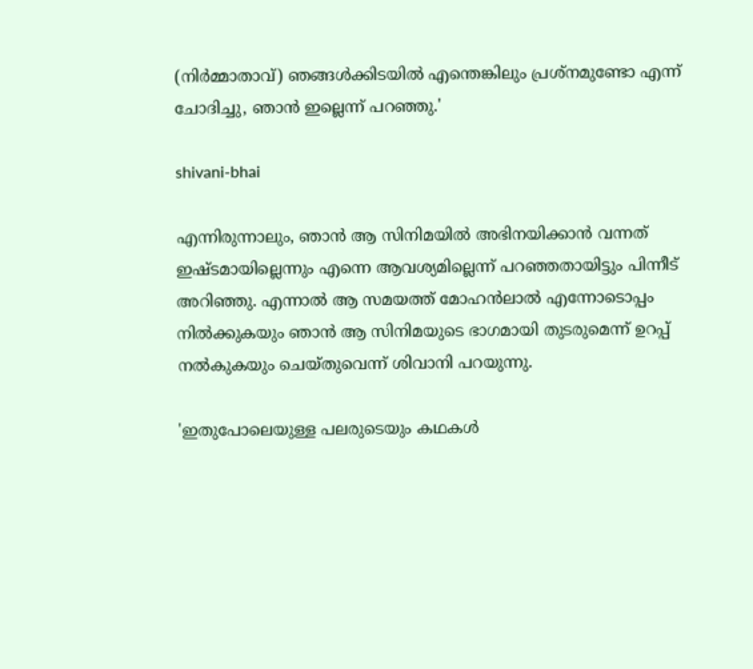(നിര്‍മ്മാതാവ്) ഞങ്ങള്‍ക്കിടയില്‍ എന്തെങ്കിലും പ്രശ്നമുണ്ടോ എന്ന് ചോദിച്ചു, ഞാന്‍ ഇല്ലെന്ന് പറഞ്ഞു.'

shivani-bhai

എന്നിരുന്നാലും, ഞാന്‍ ആ സിനിമയില്‍ അഭിനയിക്കാന്‍ വന്നത് ഇഷ്ടമായില്ലെന്നും എന്നെ ആവശ്യമില്ലെന്ന് പറഞ്ഞതായിട്ടും പിന്നീട് അറിഞ്ഞു. എന്നാല്‍ ആ സമയത്ത് മോഹന്‍ലാല്‍ എന്നോടൊപ്പം നില്‍ക്കുകയും ഞാന്‍ ആ സിനിമയുടെ ഭാഗമായി തുടരുമെന്ന് ഉറപ്പ് നല്‍കുകയും ചെയ്തുവെന്ന് ശിവാനി പറയുന്നു.

'ഇതുപോലെയുള്ള പലരുടെയും കഥകള്‍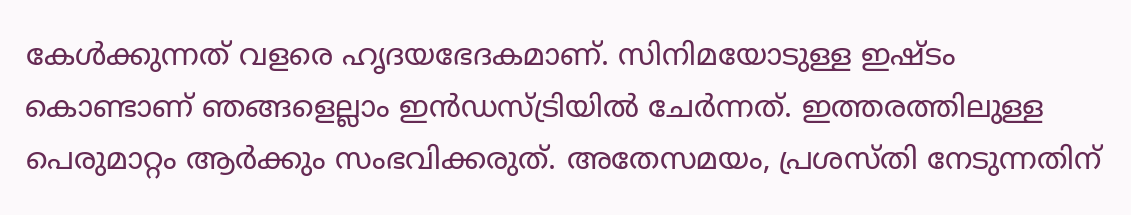കേള്‍ക്കുന്നത് വളരെ ഹൃദയഭേദകമാണ്. സിനിമയോടുള്ള ഇഷ്ടം കൊണ്ടാണ് ഞങ്ങളെല്ലാം ഇന്‍ഡസ്ട്രിയില്‍ ചേര്‍ന്നത്. ഇത്തരത്തിലുള്ള പെരുമാറ്റം ആര്‍ക്കും സംഭവിക്കരുത്. അതേസമയം, പ്രശസ്തി നേടുന്നതിന്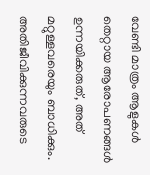വേണ്ടി മാത്രം ആളുകള്‍ തെറ്റായ ആരോപണങ്ങള്‍ ഉന്നയിക്കരുത്, അത് മറ്റുള്ളവരെയും ബാധിക്കും. അതിജീവിക്കുന്നവരുടെ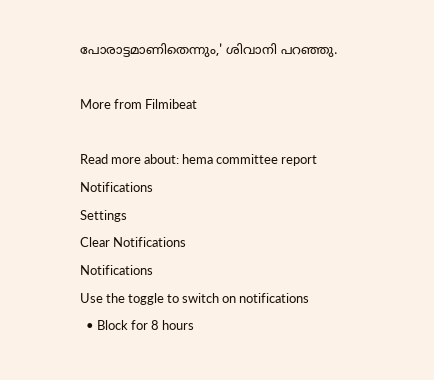പോരാട്ടമാണിതെന്നും,' ശിവാനി പറഞ്ഞു.

More from Filmibeat

Read more about: hema committee report
Notifications
Settings
Clear Notifications
Notifications
Use the toggle to switch on notifications
  • Block for 8 hours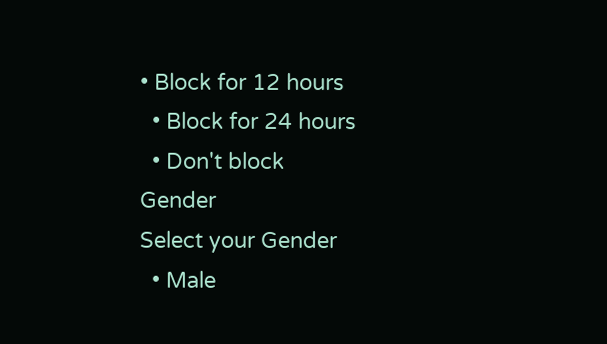• Block for 12 hours
  • Block for 24 hours
  • Don't block
Gender
Select your Gender
  • Male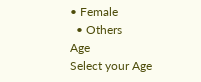• Female
  • Others
Age
Select your Age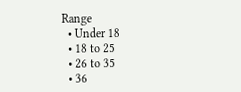Range
  • Under 18
  • 18 to 25
  • 26 to 35
  • 36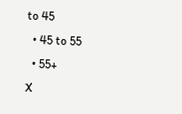to 45
  • 45 to 55
  • 55+
X